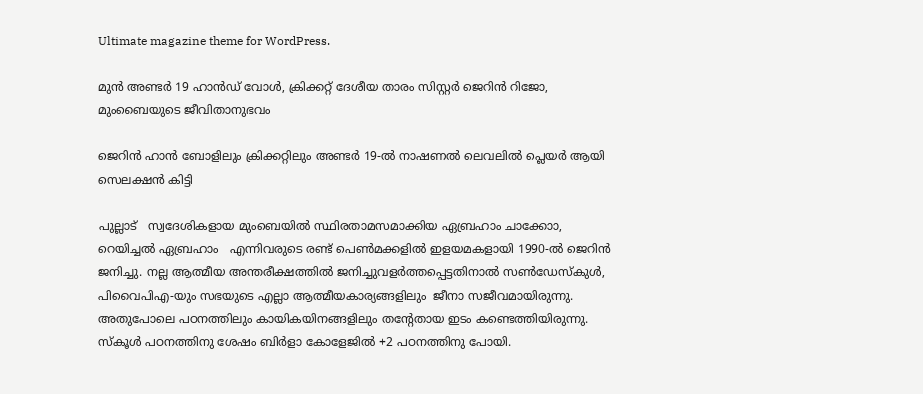Ultimate magazine theme for WordPress.

മുൻ അണ്ടർ 19 ഹാൻഡ് വോൾ, ക്രിക്കറ്റ്‌ ദേശീയ താരം സിസ്റ്റര്‍ ജെറിന്‍ റിജോ, മുംബൈയുടെ ജീവിതാനുഭവം

ജെറിന്‍ ഹാന്‍ ബോളിലും ക്രിക്കറ്റിലും അണ്ടര്‍ 19-ല്‍ നാഷണല്‍ ലെവലില്‍ പ്ലെയര്‍ ആയി സെലക്ഷന്‍ കിട്ടി

പുല്ലാട്   സ്വദേശികളായ മുംബെയില്‍ സ്ഥിരതാമസമാക്കിയ ഏബ്രഹാം ചാക്കോാ, റെയിച്ചല്‍ ഏബ്രഹാം   എന്നിവരുടെ രണ്ട് പെണ്‍മക്കളില്‍ ഇളയമകളായി 1990-ല്‍ ജെറിന്‍ ജനിച്ചു. നല്ല ആത്മീയ അന്തരീക്ഷത്തില്‍ ജനിച്ചുവളര്‍ത്തപ്പെട്ടതിനാല്‍ സണ്‍ഡേസ്കുള്‍, പിവൈപിഎ-യും സഭയുടെ എല്ലാ ആത്മീയകാര്യങ്ങളിലും  ജീനാ സജീവമായിരുന്നു. അതുപോലെ പഠനത്തിലും കായികയിനങ്ങളിലും തന്‍റേതായ ഇടം കണ്ടെത്തിയിരുന്നു. സ്കൂള്‍ പഠനത്തിനു ശേഷം ബിര്‍ളാ കോളേജില്‍ +2 പഠനത്തിനു പോയി.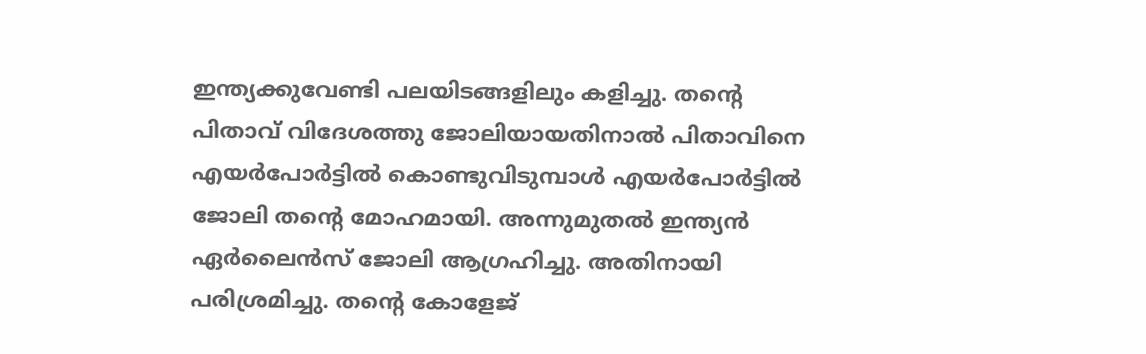ഇന്ത്യക്കുവേണ്ടി പലയിടങ്ങളിലും കളിച്ചു. തന്‍റെ പിതാവ് വിദേശത്തു ജോലിയായതിനാല്‍ പിതാവിനെ എയർപോർട്ടിൽ കൊണ്ടുവിടുമ്പാള്‍ എയർപോർട്ടിൽ ജോലി തന്‍റെ മോഹമായി. അന്നുമുതല്‍ ഇന്ത്യന്‍ ഏര്‍ലൈന്‍സ് ജോലി ആഗ്രഹിച്ചു. അതിനായി പരിശ്രമിച്ചു. തന്‍റെ കോളേജ്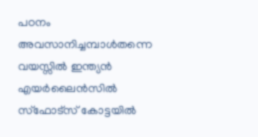പഠനം അവസാനിച്ചമ്പാള്‍തന്നെ വയസ്സില്‍ ഇന്ത്യന്‍ എയർലൈൻസിൽ സ്ഫോട്സ് കോട്ടയില്‍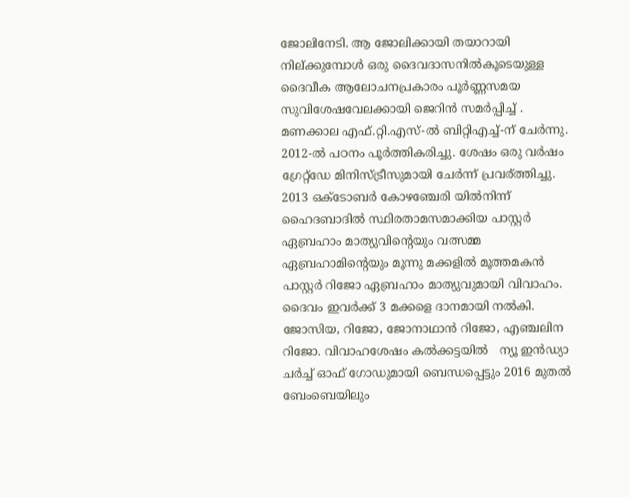ജോലിനേടി. ആ ജോലിക്കായി തയാറായി നില്ക്കുമ്പോള്‍ ഒരു ദൈവദാസനില്‍കൂടെയുള്ള ദൈവീക ആലോചനപ്രകാരം പൂര്‍ണ്ണസമയ സുവിശേഷവേലക്കായി ജെറിന്‍ സമർപ്പിച്ച് . മണക്കാല എഫ്.റ്റി.എസ്-ല്‍ ബിറ്റിഎച്ച്-ന് ചേര്‍ന്നു. 2012-ല്‍ പഠനം പൂര്‍ത്തികരിച്ചു. ശേഷം ഒരു വര്‍ഷം ഗ്രേറ്റ്ഡേ മിനിസ്ട്രീസുമായി ചേര്‍ന്ന് പ്രവര്ത്തിച്ചു. 2013 ഒക്ടോബര്‍ കോഴഞ്ചേരി യില്‍നിന്ന് ഹൈദബാദില്‍ സ്ഥിരതാമസമാക്കിയ പാസ്റ്റര്‍ ഏബ്രഹാം മാത്യുവിന്‍റെയും വത്സമ്മ ഏബ്രഹാമിന്‍റെയും മൂന്നു മക്കളില്‍ മൂത്തമകന്‍ പാസ്റ്റര്‍ റിജോ ഏബ്രഹാം മാത്യുവുമായി വിവാഹം. ദൈവം ഇവര്‍ക്ക് 3 മക്കളെ ദാനമായി നല്‍കി. ജോസിയ, റിജോ, ജോനാഥാന്‍ റിജോ, എഞ്ചലിന റിജോ. വിവാഹശേഷം കല്‍ക്കട്ടയില്‍   ന്യൂ ഇന്‍ഡ്യാ ചര്‍ച്ച് ഓഫ് ഗോഡുമായി ബെന്ധപ്പെട്ടും 2016 മുതല്‍ ബേംബെയിലും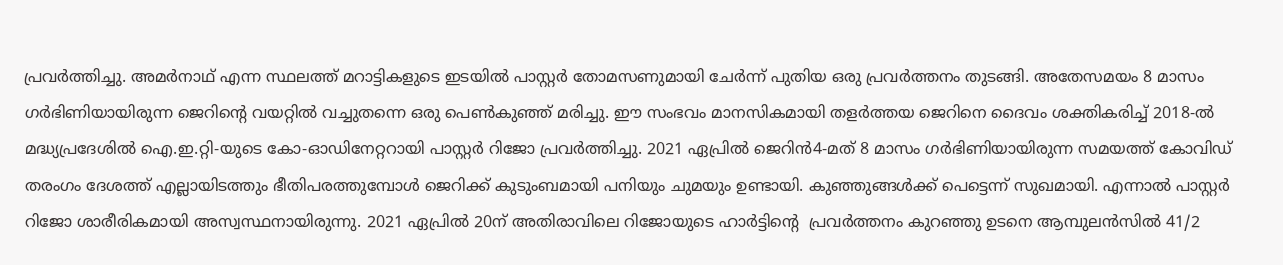പ്രവര്‍ത്തിച്ചു. അമര്‍നാഥ് എന്ന സ്ഥലത്ത് മറാട്ടികളുടെ ഇടയില്‍ പാസ്റ്റര്‍ തോമസണുമായി ചേര്‍ന്ന് പുതിയ ഒരു പ്രവര്‍ത്തനം തുടങ്ങി. അതേസമയം 8 മാസം ഗര്‍ഭിണിയായിരുന്ന ജെറിന്‍റെ വയറ്റില്‍ വച്ചുതന്നെ ഒരു പെണ്‍കുഞ്ഞ് മരിച്ചു. ഈ സംഭവം മാനസികമായി തളര്‍ത്തയ ജെറിനെ ദൈവം ശക്തികരിച്ച് 2018-ല്‍ മദ്ധ്യപ്രദേശില്‍ ഐ.ഇ.റ്റി-യുടെ കോ-ഓഡിനേറ്ററായി പാസ്റ്റര്‍ റിജോ പ്രവര്‍ത്തിച്ചു. 2021 ഏപ്രില്‍ ജെറിന്‍4-മത് 8 മാസം ഗര്‍ഭിണിയായിരുന്ന സമയത്ത് കോവിഡ് തരംഗം ദേശത്ത് എല്ലായിടത്തും ഭീതിപരത്തുമ്പോള്‍ ജെറിക്ക് കുടുംബമായി പനിയും ചുമയും ഉണ്ടായി. കുഞ്ഞുങ്ങള്‍ക്ക് പെട്ടെന്ന് സുഖമായി. എന്നാല്‍ പാസ്റ്റര്‍ റിജോ ശാരീരികമായി അസ്വസ്ഥനായിരുന്നു. 2021 ഏപ്രില്‍ 20ന് അതിരാവിലെ റിജോയുടെ ഹാര്‍ട്ടിന്‍റെ  പ്രവര്‍ത്തനം കുറഞ്ഞു ഉടനെ ആമ്പുലന്‍സില്‍ 41/2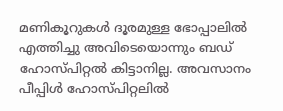മണികൂറുകള്‍ ദൂരമുള്ള ഭോപ്പാലില്‍ എത്തിച്ചു അവിടെയൊന്നും ബഡ് ഹോസ്പിറ്റല്‍ കിട്ടാനില്ല. അവസാനം പീപ്പിള്‍ ഹോസ്പിറ്റലില്‍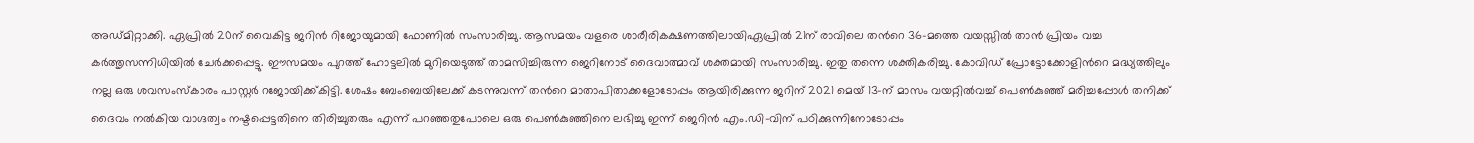അഡ്മിറ്റാക്കി. ഏപ്രില്‍ 20ന് വൈകിട്ട ജറിന്‍ റിജോയുമായി ഫോണില്‍ സംസാരിച്ചു. ആസമയം വളരെ ശാരീരികക്ഷണത്തിലായിഏപ്രില്‍ 21ന് രാവിലെ തന്‍റെ 36-മത്തെ വയസ്സില്‍ താന്‍ പ്രിയം വച്ച കര്‍ത്തൃസന്നിധിയില്‍ ചേര്‍ക്കപ്പെട്ടു. ഈസമയം പുറത്ത് ഹോട്ടലില്‍ മുറിയെടുത്ത് താമസിച്ചിരുന്ന ജെറിനോട് ദൈവാത്മാവ് ശക്തമായി സംസാരിച്ചു. ഇതു തന്നെ ശക്തികരിച്ചു. കോവിഡ് പ്രോട്ടോക്കോളിന്‍റെ മദ്ധ്യത്തിലും നല്ല ഒരു ശവസംസ്കാരം പാസ്റ്റര്‍ റജോയിക്ക്കിട്ടി. ശേഷം ബേംബെയിലേക്ക് കടന്നുവന്ന് തന്‍റെ മാതാപിതാക്കളോടോപ്പം ആയിരിക്കുന്ന ജറിന് 2021 മെയ് 13-ന് മാസം വയറ്റില്‍വച്ച് പെണ്‍കുഞ്ഞ് മരിച്ചപ്പോള്‍ തനിക്ക് ദൈവം നല്‍കിയ വാഗ്ദത്വം നഷ്ടപ്പെട്ടതിനെ തിരിച്ചുതരും എന്ന് പറഞ്ഞതുപോലെ ഒരു പെണ്‍കുഞ്ഞിനെ ലഭിച്ചു ഇന്ന് ജെറിന്‍ എം.ഡി-വിന് പഠിക്കുന്നിനോടോപ്പം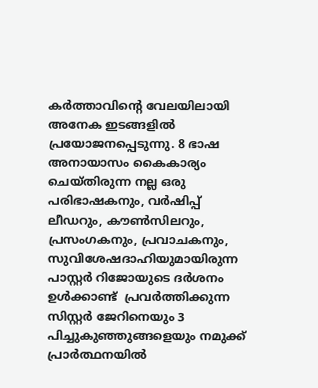കര്‍ത്താവിന്‍റെ വേലയിലായി അനേക ഇടങ്ങളില്‍ പ്രയോജനപ്പെടുന്നു. 8 ഭാഷ അനായാസം കൈകാര്യം ചെയ്തിരുന്ന നല്ല ഒരു പരിഭാഷകനും, വര്‍ഷിപ്പ് ലീഡറും, കൗണ്‍സിലറും, പ്രസംഗകനും, പ്രവാചകനും, സുവിശേഷദാഹിയുമായിരുന്ന പാസ്റ്റര്‍ റിജോയുടെ ദര്‍ശനം ഉള്‍ക്കാണ്ട്  പ്രവര്‍ത്തിക്കുന്ന സിസ്റ്റര്‍ ജേറിനെയും 3 പിച്ചുകുഞ്ഞുങ്ങളെയും നമുക്ക് പ്രാര്‍ത്ഥനയില്‍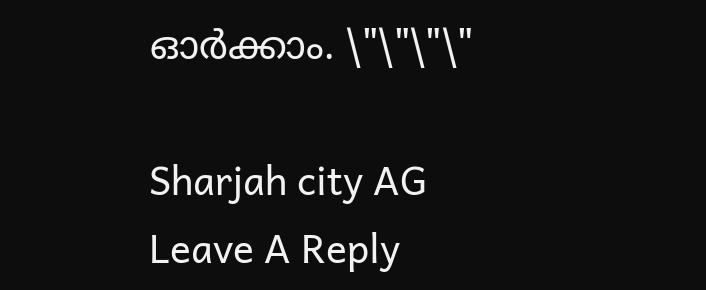ഓര്‍ക്കാം. \"\"\"\"

Sharjah city AG
Leave A Reply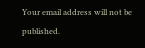Your email address will not be published.